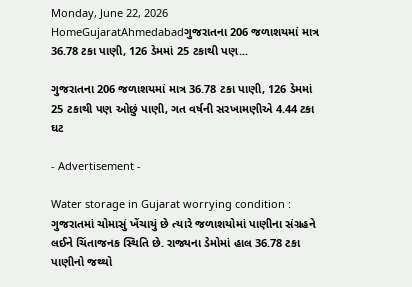Monday, June 22, 2026
HomeGujaratAhmedabadગુજરાતના 206 જળાશયમાં માત્ર 36.78 ટકા પાણી, 126 ડેમમાં 25 ટકાથી પણ...

ગુજરાતના 206 જળાશયમાં માત્ર 36.78 ટકા પાણી, 126 ડેમમાં 25 ટકાથી પણ ઓછું પાણી, ગત વર્ષની સરખામણીએ 4.44 ટકા ઘટ

- Advertisement -

Water storage in Gujarat worrying condition : ગુજરાતમાં ચોમાસું ખેંચાયું છે ત્યારે જળાશયોમાં પાણીના સંગ્રહને લઈને ચિંતાજનક સ્થિતિ છે. રાજ્યના ડેમોમાં હાલ 36.78 ટકા પાણીનો જથ્થો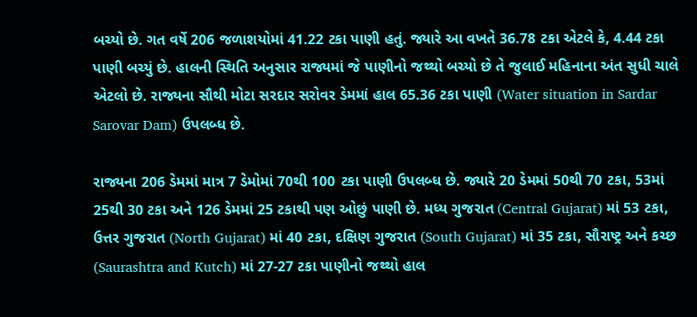બચ્યો છે. ગત વર્ષે 206 જળાશયોમાં 41.22 ટકા પાણી હતું. જ્યારે આ વખતે 36.78 ટકા એટલે કે, 4.44 ટકા પાણી બચ્યું છે. હાલની સ્થિતિ અનુસાર રાજ્યમાં જે પાણીનો જથ્થો બચ્યો છે તે જુલાઈ મહિનાના અંત સુધી ચાલે એટલો છે. રાજ્યના સૌથી મોટા સરદાર સરોવર ડેમમાં હાલ 65.36 ટકા પાણી (Water situation in Sardar Sarovar Dam) ઉપલબ્ધ છે.

રાજ્યના 206 ડેમમાં માત્ર 7 ડેમોમાં 70થી 100 ટકા પાણી ઉપલબ્ધ છે. જ્યારે 20 ડેમમાં 50થી 70 ટકા, 53માં 25થી 30 ટકા અને 126 ડેમમાં 25 ટકાથી પણ ઓછું પાણી છે. મધ્ય ગુજરાત (Central Gujarat) માં 53 ટકા, ઉત્તર ગુજરાત (North Gujarat) માં 40 ટકા, દક્ષિણ ગુજરાત (South Gujarat) માં 35 ટકા, સૌરાષ્ટ્ર અને કચ્છ (Saurashtra and Kutch) માં 27-27 ટકા પાણીનો જથ્થો હાલ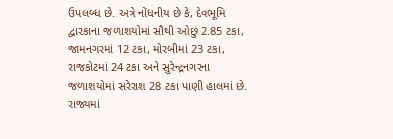ઉપલબ્ધ છે. અત્રે નોંધનીય છે કે, દેવભૂમિ દ્વારકાના જળાશયોમાં સૌથી ઓછું 2.85 ટકા, જામનગરમાં 12 ટકા, મોરબીમાં 23 ટકા, રાજકોટમાં 24 ટકા અને સુરેન્દ્રનગરના જળાશયોમાં સરેરાશ 28 ટકા પાણી હાલમાં છે. રાજ્યમાં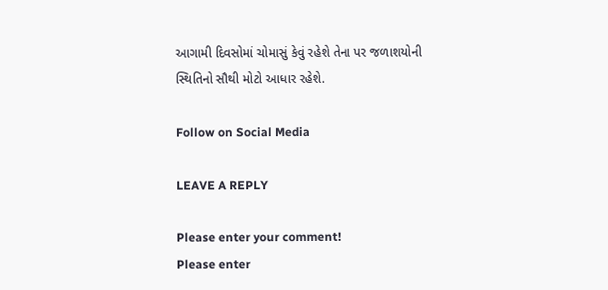આગામી દિવસોમાં ચોમાસું કેવું રહેશે તેના પર જળાશયોની સ્થિતિનો સૌથી મોટો આધાર રહેશે.

Follow on Social Media

LEAVE A REPLY

Please enter your comment!
Please enter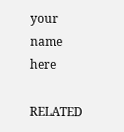your name here

RELATED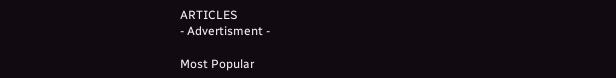ARTICLES
- Advertisment -

Most Popular